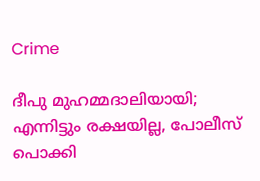Crime

ദീപു മുഹമ്മദാലിയായി; എന്നിട്ടും രക്ഷയില്ല, പോലീസ് പൊക്കി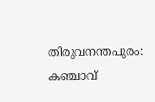തിരുവനന്തപുരം: കഞ്ചാവ്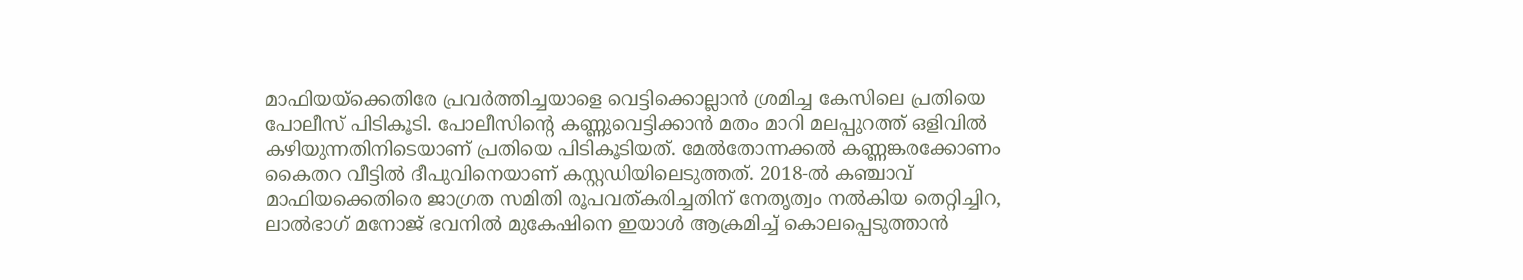മാഫിയയ്ക്കെതിരേ പ്രവര്‍ത്തിച്ചയാളെ വെട്ടിക്കൊല്ലാന്‍ ശ്രമിച്ച കേസിലെ പ്രതിയെ പോലീസ് പിടികൂടി. പോലീസിന്റെ കണ്ണുവെട്ടിക്കാന്‍ മതം മാറി മലപ്പുറത്ത് ഒളിവില്‍ കഴിയുന്നതിനിടെയാണ് പ്രതിയെ പിടികൂടിയത്. മേല്‍തോന്നക്കല്‍ കണ്ണങ്കരക്കോണം കൈതറ വീട്ടില്‍ ദീപുവിനെയാണ് കസ്റ്റഡിയിലെടുത്തത്. 2018-ല്‍ കഞ്ചാവ് മാഫിയക്കെതിരെ ജാഗ്രത സമിതി രൂപവത്കരിച്ചതിന് നേതൃത്വം നല്‍കിയ തെറ്റിച്ചിറ, ലാല്‍ഭാഗ് മനോജ് ഭവനില്‍ മുകേഷിനെ ഇയാള്‍ ആക്രമിച്ച് കൊലപ്പെടുത്താന്‍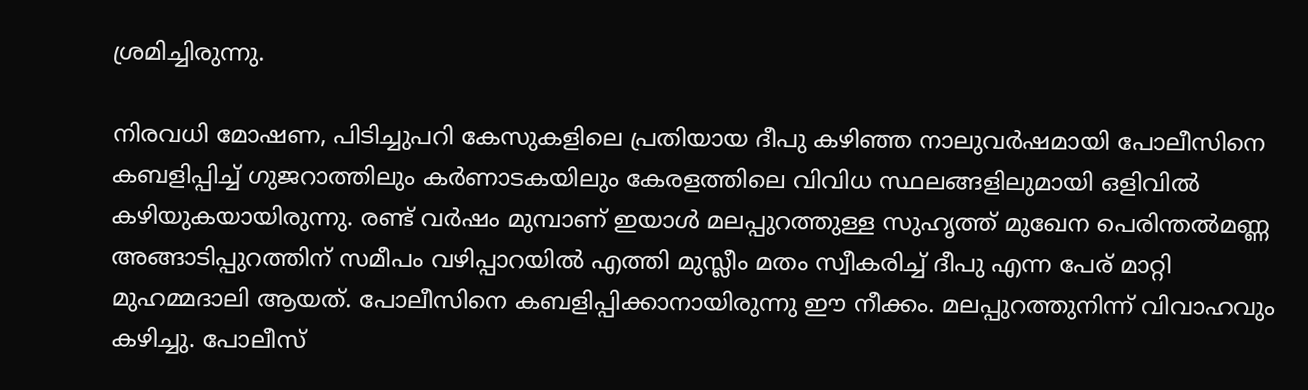ശ്രമിച്ചിരുന്നു.

നിരവധി മോഷണ, പിടിച്ചുപറി കേസുകളിലെ പ്രതിയായ ദീപു കഴിഞ്ഞ നാലുവര്‍ഷമായി പോലീസിനെ കബളിപ്പിച്ച് ഗുജറാത്തിലും കര്‍ണാടകയിലും കേരളത്തിലെ വിവിധ സ്ഥലങ്ങളിലുമായി ഒളിവില്‍ കഴിയുകയായിരുന്നു. രണ്ട് വര്‍ഷം മുമ്പാണ് ഇയാള്‍ മലപ്പുറത്തുള്ള സുഹൃത്ത് മുഖേന പെരിന്തല്‍മണ്ണ അങ്ങാടിപ്പുറത്തിന് സമീപം വഴിപ്പാറയില്‍ എത്തി മുസ്ലീം മതം സ്വീകരിച്ച് ദീപു എന്ന പേര് മാറ്റി മുഹമ്മദാലി ആയത്. പോലീസിനെ കബളിപ്പിക്കാനായിരുന്നു ഈ നീക്കം. മലപ്പുറത്തുനിന്ന് വിവാഹവും കഴിച്ചു. പോലീസ്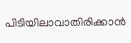പിടിയിലാവാതിരിക്കാന്‍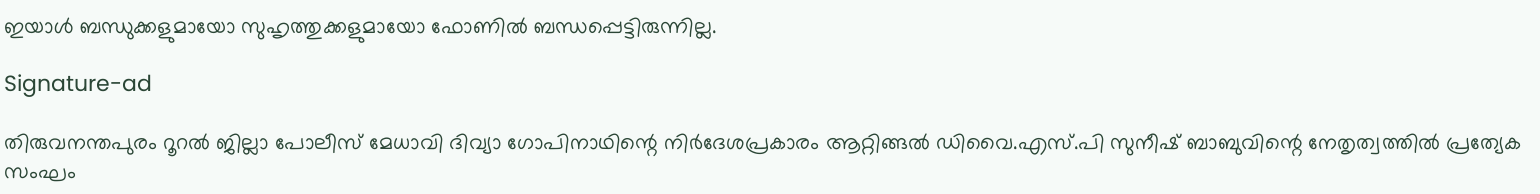ഇയാള്‍ ബന്ധുക്കളുമായോ സുഹൃത്തുക്കളുമായോ ഫോണില്‍ ബന്ധപ്പെട്ടിരുന്നില്ല.

Signature-ad

തിരുവനന്തപുരം റൂറല്‍ ജില്ലാ പോലീസ് മേധാവി ദിവ്യാ ഗോപിനാഥിന്റെ നിര്‍ദേശപ്രകാരം ആറ്റിങ്ങല്‍ ഡിവൈ.എസ്.പി സുനീഷ് ബാബുവിന്റെ നേതൃത്വത്തില്‍ പ്രത്യേക സംഘം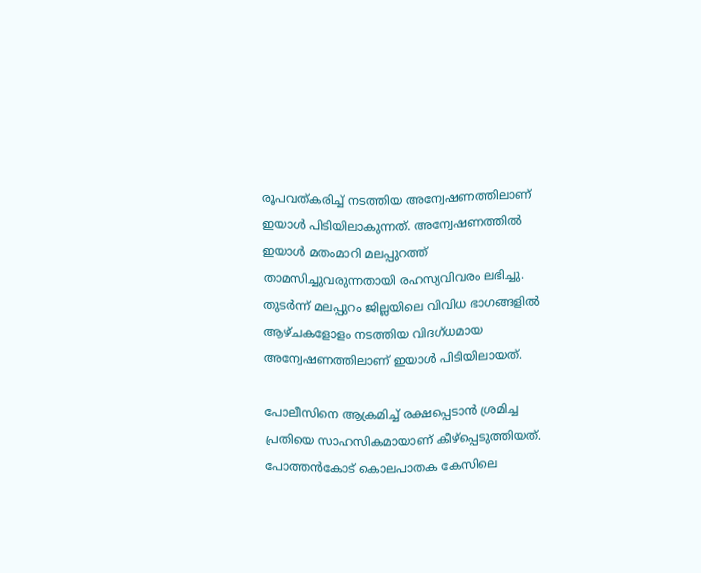രൂപവത്കരിച്ച് നടത്തിയ അന്വേഷണത്തിലാണ് ഇയാള്‍ പിടിയിലാകുന്നത്. അന്വേഷണത്തില്‍ ഇയാള്‍ മതംമാറി മലപ്പുറത്ത് താമസിച്ചുവരുന്നതായി രഹസ്യവിവരം ലഭിച്ചു. തുടര്‍ന്ന് മലപ്പുറം ജില്ലയിലെ വിവിധ ഭാഗങ്ങളില്‍ ആഴ്ചകളോളം നടത്തിയ വിദഗ്ധമായ അന്വേഷണത്തിലാണ് ഇയാള്‍ പിടിയിലായത്.

പോലീസിനെ ആക്രമിച്ച് രക്ഷപ്പെടാന്‍ ശ്രമിച്ച പ്രതിയെ സാഹസികമായാണ് കീഴ്പ്പെടുത്തിയത്. പോത്തന്‍കോട് കൊലപാതക കേസിലെ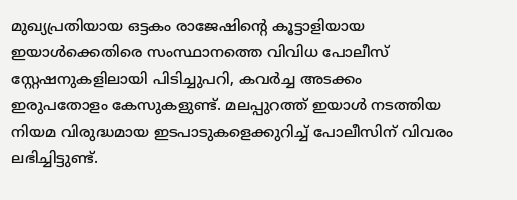മുഖ്യപ്രതിയായ ഒട്ടകം രാജേഷിന്റെ കൂട്ടാളിയായ ഇയാള്‍ക്കെതിരെ സംസ്ഥാനത്തെ വിവിധ പോലീസ് സ്റ്റേഷനുകളിലായി പിടിച്ചുപറി, കവര്‍ച്ച അടക്കം ഇരുപതോളം കേസുകളുണ്ട്. മലപ്പുറത്ത് ഇയാള്‍ നടത്തിയ നിയമ വിരുദ്ധമായ ഇടപാടുകളെക്കുറിച്ച് പോലീസിന് വിവരം ലഭിച്ചിട്ടുണ്ട്.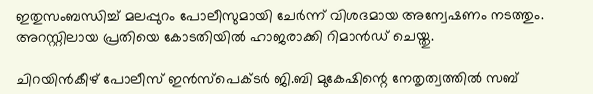ഇതുസംബന്ധിച്ച് മലപ്പുറം പോലീസുമായി ചേര്‍ന്ന് വിശദമായ അന്വേഷണം നടത്തും. അറസ്റ്റിലായ പ്രതിയെ കോടതിയില്‍ ഹാജരാക്കി റിമാന്‍ഡ് ചെയ്തു.

ചിറയിന്‍കീഴ് പോലീസ് ഇന്‍സ്പെക്ടര്‍ ജി.ബി മുകേഷിന്റെ നേതൃത്വത്തില്‍ സബ്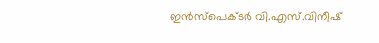ഇന്‍സ്പെക്ടര്‍ വി.എസ്.വിനീഷ്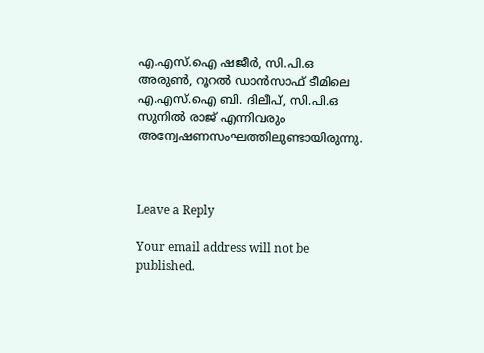എ.എസ്.ഐ ഷജീര്‍, സി.പി.ഒ അരുണ്‍, റൂറല്‍ ഡാന്‍സാഫ് ടീമിലെ എ.എസ്.ഐ ബി. ദിലീപ്, സി.പി.ഒ സുനില്‍ രാജ് എന്നിവരും അന്വേഷണസംഘത്തിലുണ്ടായിരുന്നു.



Leave a Reply

Your email address will not be published.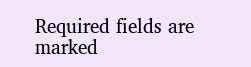Required fields are marked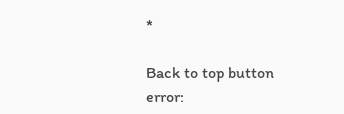*

Back to top button
error: